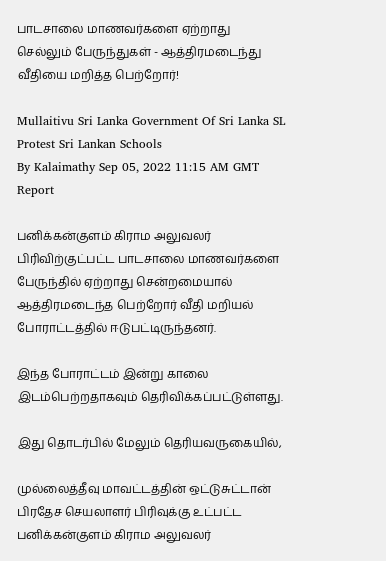பாடசாலை மாணவர்களை ஏற்றாது செல்லும் பேருந்துகள் - ஆத்திரமடைந்து வீதியை மறித்த பெற்றோர்!

Mullaitivu Sri Lanka Government Of Sri Lanka SL Protest Sri Lankan Schools
By Kalaimathy Sep 05, 2022 11:15 AM GMT
Report

பனிக்கன்குளம் கிராம அலுவலர் பிரிவிற்குட்பட்ட பாடசாலை மாணவர்களை பேருந்தில் ஏற்றாது சென்றமையால் ஆத்திரமடைந்த பெற்றோர் வீதி மறியல் போராட்டத்தில் ஈடுபட்டிருந்தனர்.

இந்த போராட்டம் இன்று காலை இடம்பெற்றதாகவும் தெரிவிக்கப்பட்டுள்ளது.

இது தொடர்பில் மேலும் தெரியவருகையில்,

முல்லைத்தீவு மாவட்டத்தின் ஒட்டுசுட்டான் பிரதேச செயலாளர் பிரிவுக்கு உட்பட்ட பனிக்கன்குளம் கிராம அலுவலர்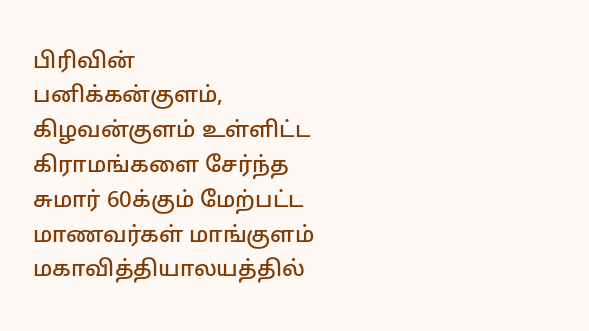பிரிவின் பனிக்கன்குளம், கிழவன்குளம் உள்ளிட்ட கிராமங்களை சேர்ந்த சுமார் 60க்கும் மேற்பட்ட மாணவர்கள் மாங்குளம் மகாவித்தியாலயத்தில்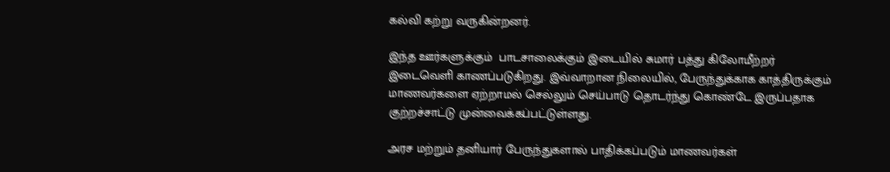கல்வி கற்று வருகின்றனர்.

இந்த ஊர்களுக்கும்  பாடசாலைக்கும் இடையில் சுமார் பத்து கிலோமீற்றர் இடைவெளி காணப்படுகிறது. இவ்வாறான நிலையில், பேருந்துக்காக காத்திருக்கும் மாணவர்களை ஏற்றாமல் செல்லும் செய்பாடு தொடர்ந்து கொண்டே இருப்பதாக குற்றச்சாட்டு முன்வைக்கப்பட்டுள்ளது.

அரச மற்றும் தனியார் பேருந்துகளால் பாதிக்கப்படும் மாணவர்கள்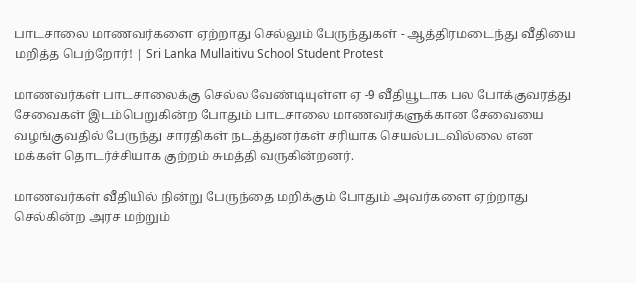பாடசாலை மாணவர்களை ஏற்றாது செல்லும் பேருந்துகள் - ஆத்திரமடைந்து வீதியை மறித்த பெற்றோர்! | Sri Lanka Mullaitivu School Student Protest

மாணவர்கள் பாடசாலைக்கு செல்ல வேண்டியுள்ள ஏ -9 வீதியூடாக பல போக்குவரத்து சேவைகள் இடம்பெறுகின்ற போதும் பாடசாலை மாணவர்களுக்கான சேவையை வழங்குவதில் பேருந்து சாரதிகள் நடத்துனர்கள் சரியாக செயல்படவில்லை என மக்கள் தொடர்ச்சியாக குற்றம் சுமத்தி வருகின்றனர்.

மாணவர்கள் வீதியில் நின்று பேருந்தை மறிக்கும் போதும் அவர்களை ஏற்றாது செல்கின்ற அரச மற்றும்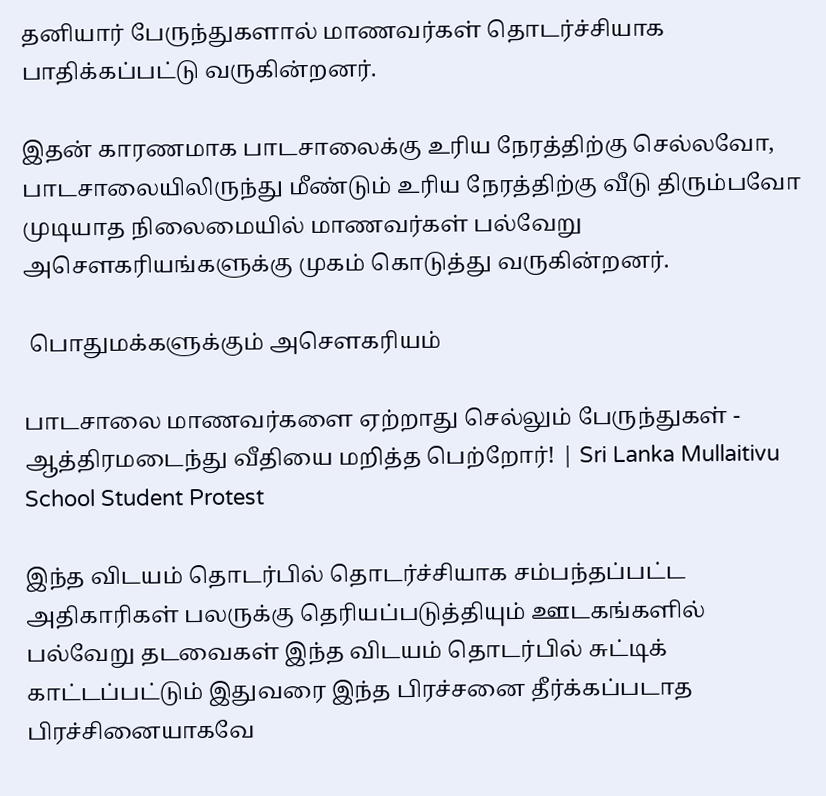தனியார் பேருந்துகளால் மாணவர்கள் தொடர்ச்சியாக பாதிக்கப்பட்டு வருகின்றனர்.

இதன் காரணமாக பாடசாலைக்கு உரிய நேரத்திற்கு செல்லவோ, பாடசாலையிலிருந்து மீண்டும் உரிய நேரத்திற்கு வீடு திரும்பவோ முடியாத நிலைமையில் மாணவர்கள் பல்வேறு அசௌகரியங்களுக்கு முகம் கொடுத்து வருகின்றனர்.

 பொதுமக்களுக்கும் அசௌகரியம்

பாடசாலை மாணவர்களை ஏற்றாது செல்லும் பேருந்துகள் - ஆத்திரமடைந்து வீதியை மறித்த பெற்றோர்! | Sri Lanka Mullaitivu School Student Protest

இந்த விடயம் தொடர்பில் தொடர்ச்சியாக சம்பந்தப்பட்ட அதிகாரிகள் பலருக்கு தெரியப்படுத்தியும் ஊடகங்களில் பல்வேறு தடவைகள் இந்த விடயம் தொடர்பில் சுட்டிக் காட்டப்பட்டும் இதுவரை இந்த பிரச்சனை தீர்க்கப்படாத பிரச்சினையாகவே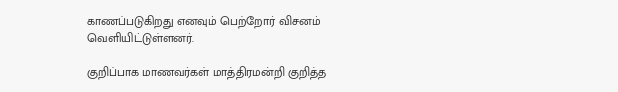காணப்படுகிறது எனவும் பெற்றோர் விசனம் வெளியிட்டுள்ளனர்.

குறிப்பாக மாணவர்கள் மாத்திரமன்றி குறித்த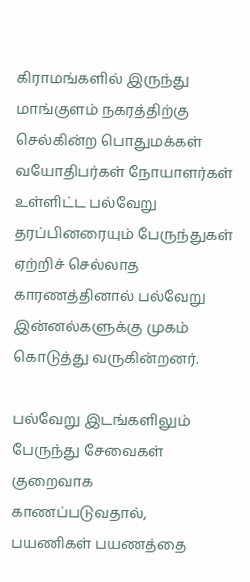கிராமங்களில் இருந்து மாங்குளம் நகரத்திற்கு செல்கின்ற பொதுமக்கள் வயோதிபர்கள் நோயாளர்கள் உள்ளிட்ட பல்வேறு தரப்பினரையும் பேருந்துகள் ஏற்றிச் செல்லாத காரணத்தினால் பல்வேறு இன்னல்களுக்கு முகம் கொடுத்து வருகின்றனர்.

பல்வேறு இடங்களிலும் பேருந்து சேவைகள் குறைவாக காணப்படுவதால், பயணிகள் பயணத்தை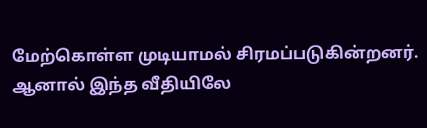மேற்கொள்ள முடியாமல் சிரமப்படுகின்றனர். ஆனால் இந்த வீதியிலே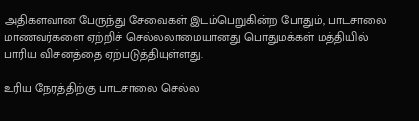அதிகளவான பேருந்து சேவைகள் இடம்பெறுகின்ற போதும், பாடசாலை மாணவர்களை ஏற்றிச் செல்லலாமையானது பொதுமக்கள் மத்தியில் பாரிய விசனத்தை ஏற்படுத்தியுள்ளது.

உரிய நேரத்திற்கு பாடசாலை செல்ல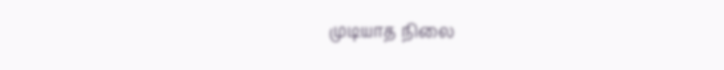முடியாத நிலை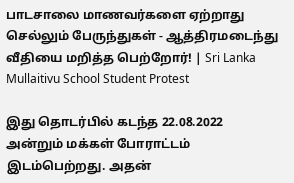பாடசாலை மாணவர்களை ஏற்றாது செல்லும் பேருந்துகள் - ஆத்திரமடைந்து வீதியை மறித்த பெற்றோர்! | Sri Lanka Mullaitivu School Student Protest

இது தொடர்பில் கடந்த 22.08.2022 அன்றும் மக்கள் போராட்டம் இடம்பெற்றது. அதன்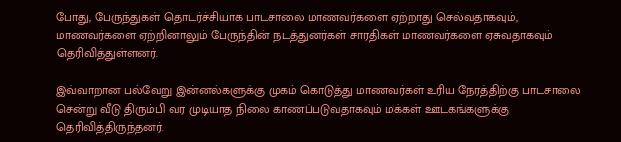போது, பேருந்துகள் தொடர்ச்சியாக பாடசாலை மாணவர்களை ஏற்றாது செல்வதாகவும்,  மாணவர்களை ஏற்றினாலும் பேருந்தின் நடத்துனர்கள் சாரதிகள் மாணவர்களை ஏசுவதாகவும் தெரிவித்துள்ளனர்.

இவ்வாறான பல்வேறு இன்னல்களுக்கு முகம் கொடுத்து மாணவர்கள் உரிய நேரத்திற்கு பாடசாலை சென்று வீடு திரும்பி வர முடியாத நிலை காணப்படுவதாகவும் மக்கள் ஊடகங்களுக்கு தெரிவித்திருந்தனர்.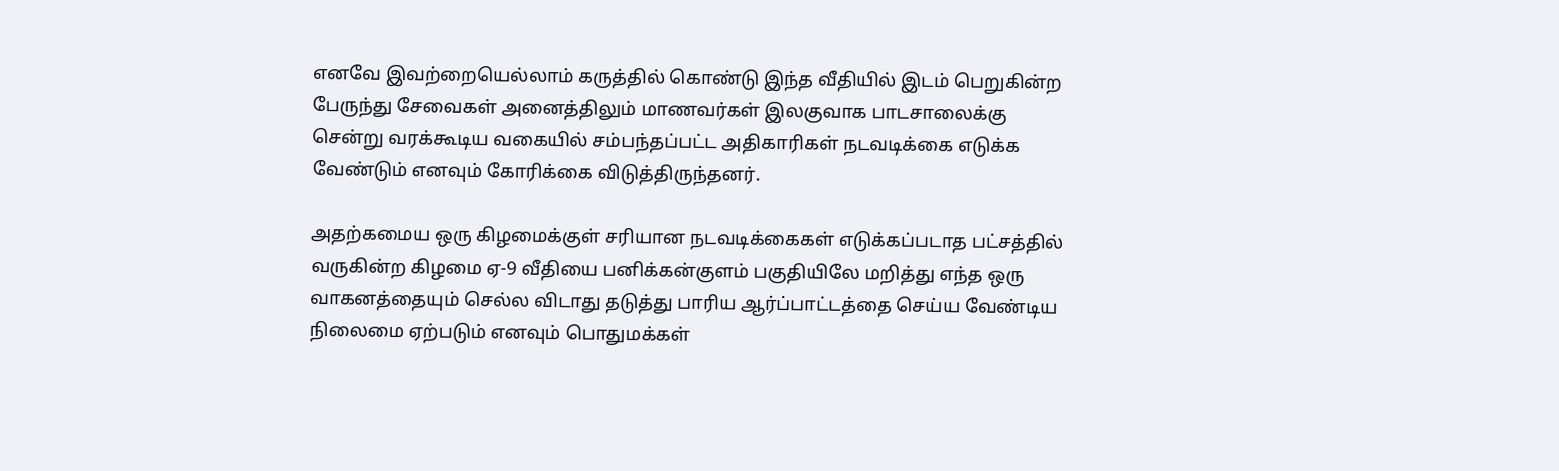எனவே இவற்றையெல்லாம் கருத்தில் கொண்டு இந்த வீதியில் இடம் பெறுகின்ற பேருந்து சேவைகள் அனைத்திலும் மாணவர்கள் இலகுவாக பாடசாலைக்கு சென்று வரக்கூடிய வகையில் சம்பந்தப்பட்ட அதிகாரிகள் நடவடிக்கை எடுக்க வேண்டும் எனவும் கோரிக்கை விடுத்திருந்தனர்.

அதற்கமைய ஒரு கிழமைக்குள் சரியான நடவடிக்கைகள் எடுக்கப்படாத பட்சத்தில் வருகின்ற கிழமை ஏ-9 வீதியை பனிக்கன்குளம் பகுதியிலே மறித்து எந்த ஒரு வாகனத்தையும் செல்ல விடாது தடுத்து பாரிய ஆர்ப்பாட்டத்தை செய்ய வேண்டிய நிலைமை ஏற்படும் எனவும் பொதுமக்கள்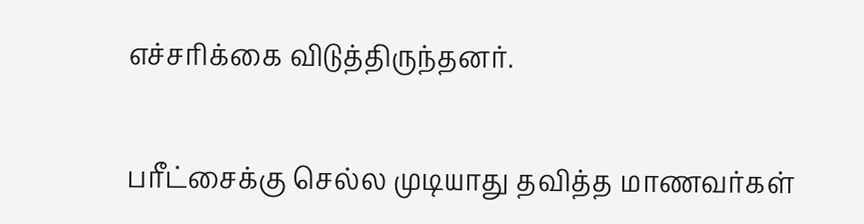எச்சரிக்கை விடுத்திருந்தனர்.

பரீட்சைக்கு செல்ல முடியாது தவித்த மாணவர்கள்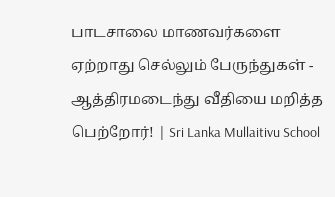பாடசாலை மாணவர்களை ஏற்றாது செல்லும் பேருந்துகள் - ஆத்திரமடைந்து வீதியை மறித்த பெற்றோர்! | Sri Lanka Mullaitivu School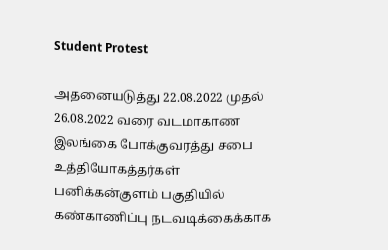Student Protest

அதனையடுத்து 22.08.2022 முதல் 26.08.2022 வரை வடமாகாண இலங்கை போக்குவரத்து சபை உத்தியோகத்தர்கள் பனிக்கன்குளம் பகுதியில் கண்காணிப்பு நடவடிக்கைக்காக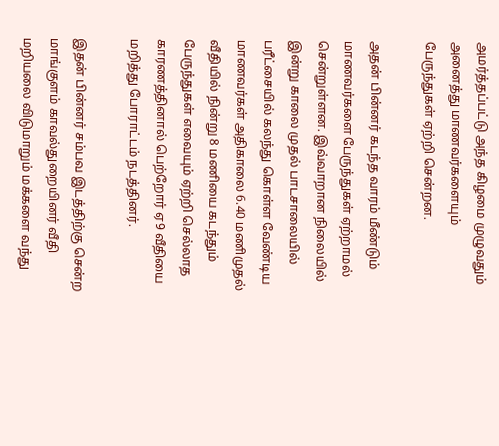அமர்த்தப்பட்டு அந்த கிழமை முழுவதும் அனைத்து மாணவர்களையும் பேருந்துகள் ஏற்றி சென்றன.

அதன் பின்னர் கடந்த வாரம் மீண்டும் மாணவர்களை பேருந்துகள் ஏற்றாமல் சென்றுள்ளன. இவ்வாறான நிலையில் இன்று காலை முதல் பாடசாலையில் பரீட்சையில் கலந்து கொள்ள வேண்டிய மாணவர்கள் அதிகாலை 6.40 மணிமுதல் வீதியில் நின்று 8 மணியை கடந்தும் பேருந்துகள் எவையும் ஏற்றி செல்லாத காரணத்தினால் பெற்றோர் ஏ9 வீதியை மறித்து போராட்டம் நடத்தினர்.

இதன் பின்னர் சம்பவ இடத்திற்கு சென்ற மாங்குளம் காவல்துறையினர் வீதி மறியலை விடுமாறும் மக்களை வந்து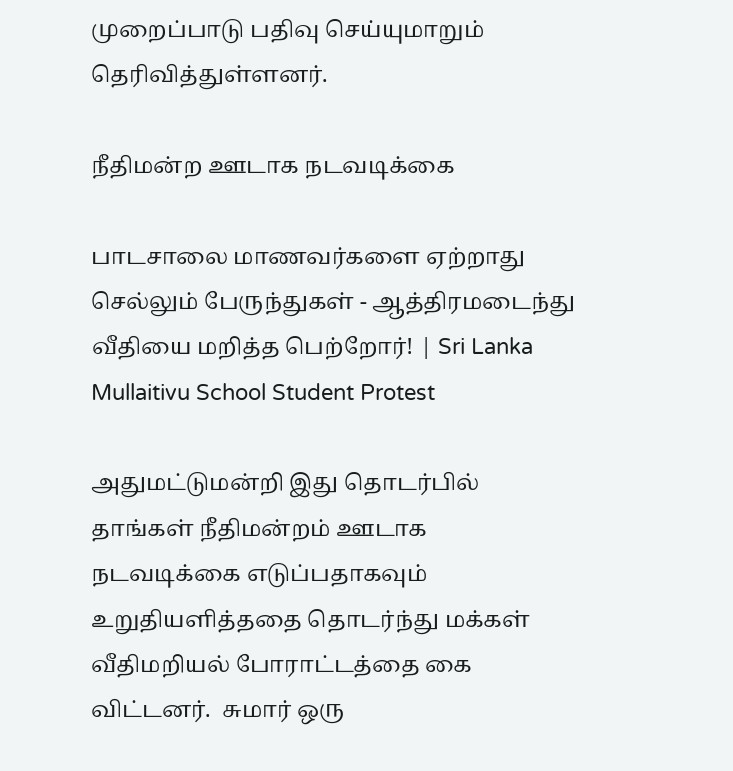முறைப்பாடு பதிவு செய்யுமாறும் தெரிவித்துள்ளனர்.

நீதிமன்ற ஊடாக நடவடிக்கை

பாடசாலை மாணவர்களை ஏற்றாது செல்லும் பேருந்துகள் - ஆத்திரமடைந்து வீதியை மறித்த பெற்றோர்! | Sri Lanka Mullaitivu School Student Protest

அதுமட்டுமன்றி இது தொடர்பில் தாங்கள் நீதிமன்றம் ஊடாக நடவடிக்கை எடுப்பதாகவும் உறுதியளித்ததை தொடர்ந்து மக்கள் வீதிமறியல் போராட்டத்தை கை விட்டனர்.  சுமார் ஒரு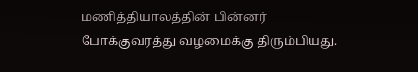மணித்தியாலத்தின் பின்னர் போக்குவரத்து வழமைக்கு திரும்பியது.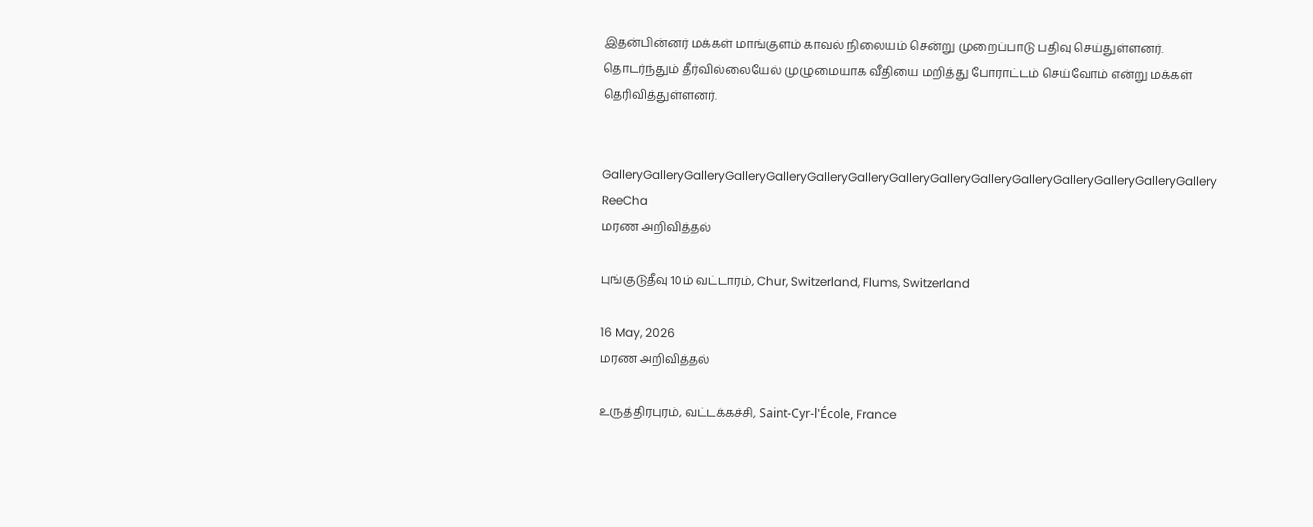இதன்பின்னர் மக்கள் மாங்குளம் காவல் நிலையம் சென்று முறைப்பாடு பதிவு செய்துள்ளனர்.  தொடர்ந்தும் தீர்வில்லையேல் முழுமையாக வீதியை மறித்து போராட்டம் செய்வோம் என்று மக்கள் தெரிவித்துள்ளனர்.


GalleryGalleryGalleryGalleryGalleryGalleryGalleryGalleryGalleryGalleryGalleryGalleryGalleryGalleryGallery
ReeCha
மரண அறிவித்தல்

புங்குடுதீவு 10ம் வட்டாரம், Chur, Switzerland, Flums, Switzerland

16 May, 2026
மரண அறிவித்தல்

உருத்திரபுரம், வட்டக்கச்சி, Saint-Cyr-l'École, France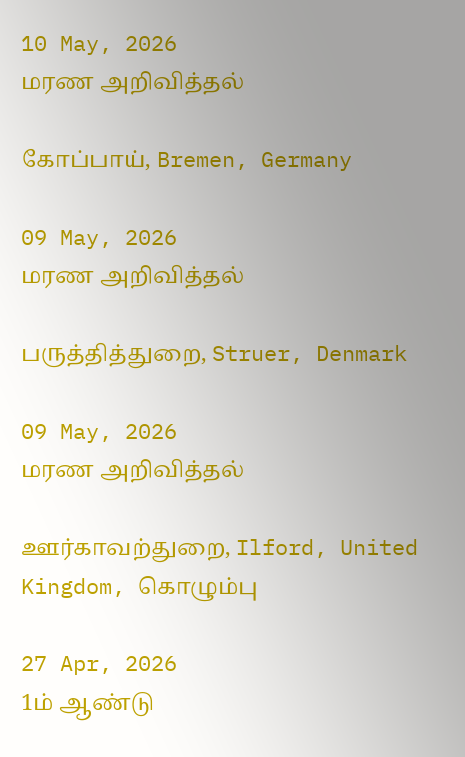10 May, 2026
மரண அறிவித்தல்

கோப்பாய், Bremen, Germany

09 May, 2026
மரண அறிவித்தல்

பருத்தித்துறை, Struer, Denmark

09 May, 2026
மரண அறிவித்தல்

ஊர்காவற்துறை, Ilford, United Kingdom, கொழும்பு

27 Apr, 2026
1ம் ஆண்டு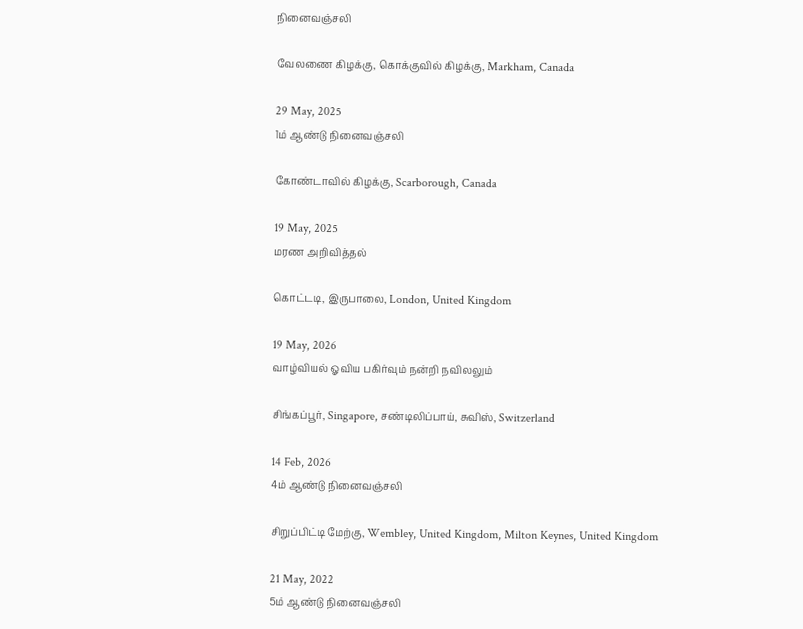நினைவஞ்சலி

வேலணை கிழக்கு, கொக்குவில் கிழக்கு, Markham, Canada

29 May, 2025
1ம் ஆண்டு நினைவஞ்சலி

கோண்டாவில் கிழக்கு, Scarborough, Canada

19 May, 2025
மரண அறிவித்தல்

கொட்டடி, இருபாலை, London, United Kingdom

19 May, 2026
வாழ்வியல் ஓவிய பகிர்வும் நன்றி நவிலலும்

சிங்கப்பூர், Singapore, சண்டிலிப்பாய், சுவிஸ், Switzerland

14 Feb, 2026
4ம் ஆண்டு நினைவஞ்சலி

சிறுப்பிட்டி மேற்கு, Wembley, United Kingdom, Milton Keynes, United Kingdom

21 May, 2022
5ம் ஆண்டு நினைவஞ்சலி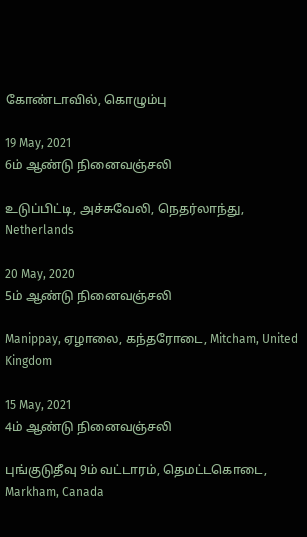கோண்டாவில், கொழும்பு

19 May, 2021
6ம் ஆண்டு நினைவஞ்சலி

உடுப்பிட்டி, அச்சுவேலி, நெதர்லாந்து, Netherlands

20 May, 2020
5ம் ஆண்டு நினைவஞ்சலி

Manippay, ஏழாலை, கந்தரோடை, Mitcham, United Kingdom

15 May, 2021
4ம் ஆண்டு நினைவஞ்சலி

புங்குடுதீவு 9ம் வட்டாரம், தெமட்டகொடை, Markham, Canada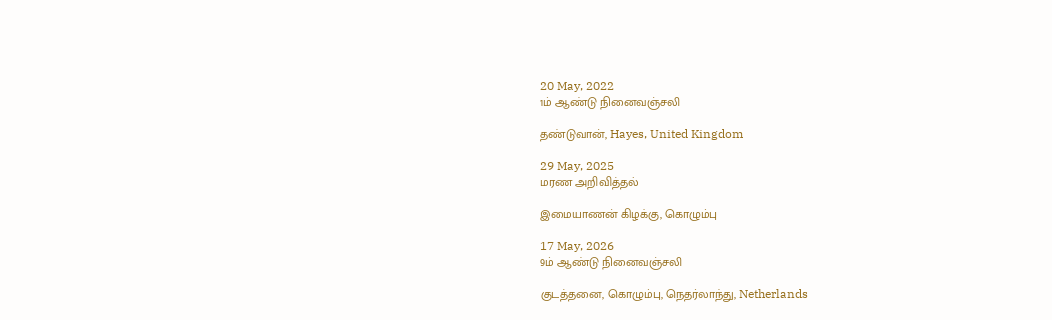20 May, 2022
1ம் ஆண்டு நினைவஞ்சலி

தண்டுவான், Hayes, United Kingdom

29 May, 2025
மரண அறிவித்தல்

இமையாணன் கிழக்கு, கொழும்பு

17 May, 2026
9ம் ஆண்டு நினைவஞ்சலி

குடத்தனை, கொழும்பு, நெதர்லாந்து, Netherlands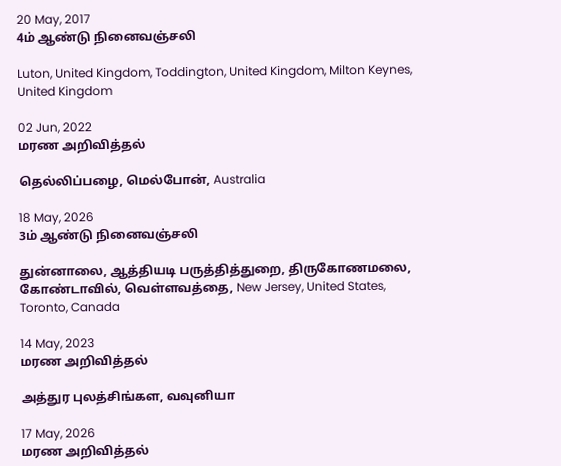20 May, 2017
4ம் ஆண்டு நினைவஞ்சலி

Luton, United Kingdom, Toddington, United Kingdom, Milton Keynes, United Kingdom

02 Jun, 2022
மரண அறிவித்தல்

தெல்லிப்பழை, மெல்போன், Australia

18 May, 2026
3ம் ஆண்டு நினைவஞ்சலி

துன்னாலை, ஆத்தியடி பருத்தித்துறை, திருகோணமலை, கோண்டாவில், வெள்ளவத்தை, New Jersey, United States, Toronto, Canada

14 May, 2023
மரண அறிவித்தல்

அத்துர புலத்சிங்கள, வவுனியா

17 May, 2026
மரண அறிவித்தல்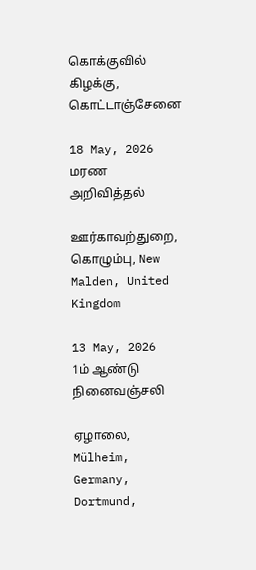கொக்குவில் கிழக்கு, கொட்டாஞ்சேனை

18 May, 2026
மரண அறிவித்தல்

ஊர்காவற்துறை, கொழும்பு, New Malden, United Kingdom

13 May, 2026
1ம் ஆண்டு நினைவஞ்சலி

ஏழாலை, Mülheim, Germany, Dortmund,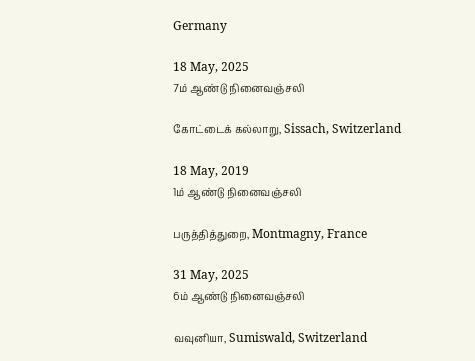Germany

18 May, 2025
7ம் ஆண்டு நினைவஞ்சலி

கோட்டைக் கல்லாறு, Sissach, Switzerland

18 May, 2019
1ம் ஆண்டு நினைவஞ்சலி

பருத்தித்துறை, Montmagny, France

31 May, 2025
6ம் ஆண்டு நினைவஞ்சலி

வவுனியா, Sumiswald, Switzerland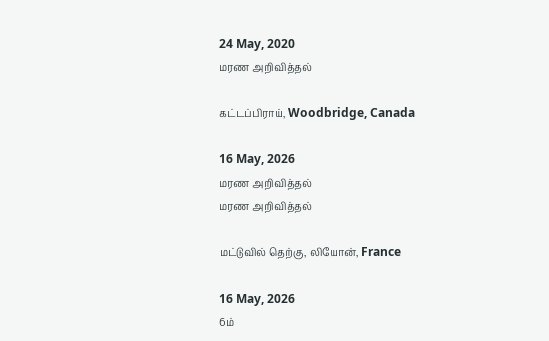24 May, 2020
மரண அறிவித்தல்

கட்டப்பிராய், Woodbridge, Canada

16 May, 2026
மரண அறிவித்தல்
மரண அறிவித்தல்

மட்டுவில் தெற்கு, லியோன், France

16 May, 2026
6ம்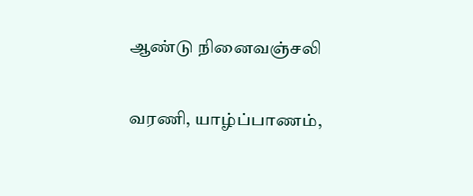ஆண்டு நினைவஞ்சலி

வரணி, யாழ்ப்பாணம்,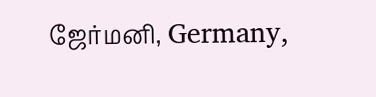ஜேர்மனி, Germany,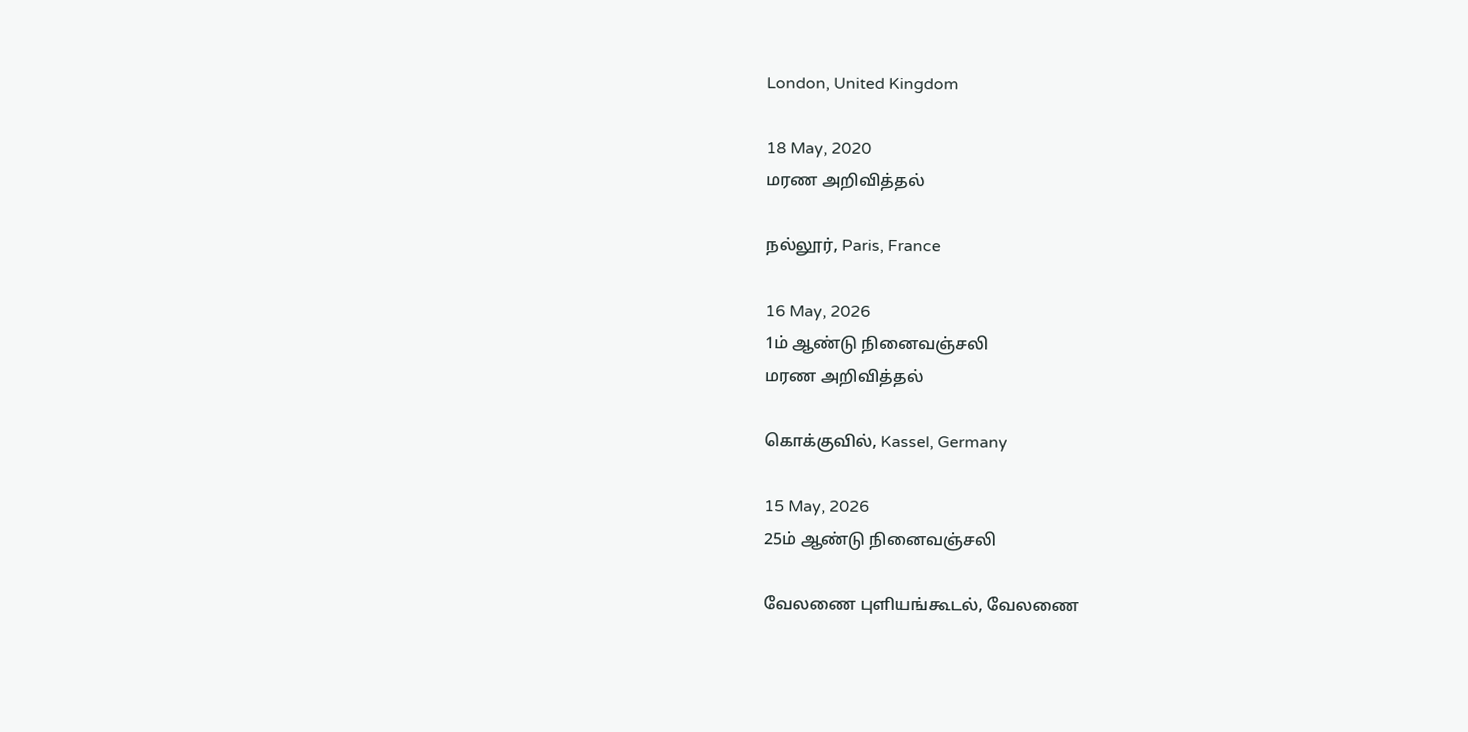London, United Kingdom

18 May, 2020
மரண அறிவித்தல்

நல்லூர், Paris, France

16 May, 2026
1ம் ஆண்டு நினைவஞ்சலி
மரண அறிவித்தல்

கொக்குவில், Kassel, Germany

15 May, 2026
25ம் ஆண்டு நினைவஞ்சலி

வேலணை புளியங்கூடல், வேலணை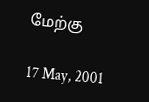மேற்கு

17 May, 2001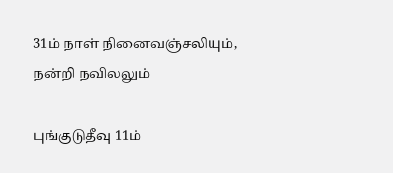31ம் நாள் நினைவஞ்சலியும், நன்றி நவிலலும்

புங்குடுதீவு 11ம்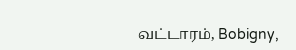வட்டாரம், Bobigny,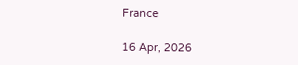France

16 Apr, 2026